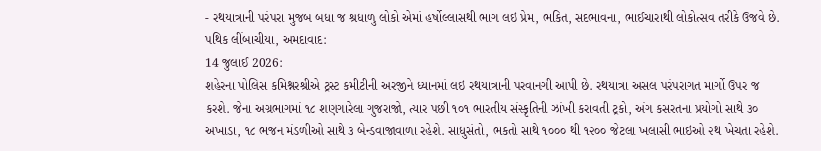- રથયાત્રાની પરંપરા મુજબ બધા જ શ્રધાળુ લોકો એમાં હર્ષોલ્લાસથી ભાગ લઇ પ્રેમ, ભકિત, સદભાવના, ભાઈચારાથી લોકોત્સવ તરીકે ઉજવે છે.
પથિક લીંબાચીયા, અમદાવાદ:
14 જુલાઈ 2026:
શહેરના પોલિસ કમિશ્નરશ્રીએ ટ્રસ્ટ કમીટીની અરજીને ધ્યાનમાં લઇ રથયાત્રાની પરવાનગી આપી છે. રથયાત્રા અસલ પરંપરાગત માર્ગો ઉપર જ કરશે. જેના અગ્રભાગમાં ૧૮ શણગારેલા ગુજરાજો, ત્યાર પછી ૧૦૧ ભારતીય સંસ્કૃતિની ઝાંખી કરાવતી ટ્રકો, અંગ કસરતના પ્રયોગો સાથે ૩૦ અખાડા, ૧૮ ભજન મંડળીઓ સાથે ૩ બેન્ડવાજાવાળા રહેશે. સાધુસંતો, ભકતો સાથે ૧૦૦૦ થી ૧૨૦૦ જેટલા ખલાસી ભાઇઓ ૨થ ખેચતા રહેશે.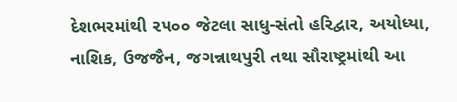દેશભરમાંથી ૨૫૦૦ જેટલા સાધુ-સંતો હરિદ્વાર, અયોધ્યા, નાશિક, ઉજજૈન, જગન્નાથપુરી તથા સૌરાષ્ટ્રમાંથી આ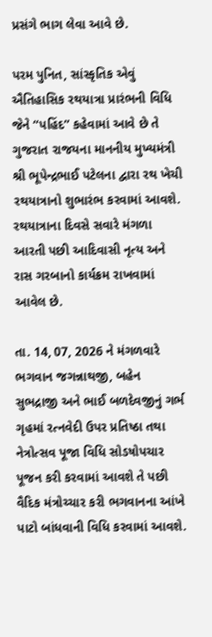પ્રસંગે ભાગ લેવા આવે છે.

પરમ પુનિત, સાંસ્કૃતિક એવું ઐતિહાસિક રથયાત્રા પ્રારંભની વિધિ જેને “પહિંદ” કહેવામાં આવે છે તે ગુજરાત રાજયના માનનીય મુખ્યમંત્રી શ્રી ભૂપેન્દ્રભાઈ પટેલના દ્વારા રથ ખેચી રથયાત્રાનો શુભારંભ કરવામાં આવશે. રથયાત્રાના દિવસે સવારે મંગળા આરતી પછી આદિવાસી નૃત્ય અને રાસ ગરબાનો કાર્યક્રમ રાખવામાં આવેલ છે.

તા. 14, 07, 2026 ને મંગળવારે ભગવાન જગન્નાથજી, બહેન સુભદ્રાજી અને ભાઈ બળદેવજીનું ગર્ભ ગૃહમાં રત્નવેદી ઉપર પ્રતિષ્ઠા તથા નેત્રોત્સવ પૂજા વિધિ સોડષોપચાર પૂજન કરી કરવામાં આવશે તે પછી વૈદિક મંત્રોચ્ચાર કરી ભગવાનના આંખે પાટો બાંધવાની વિધિ કરવામાં આવશે.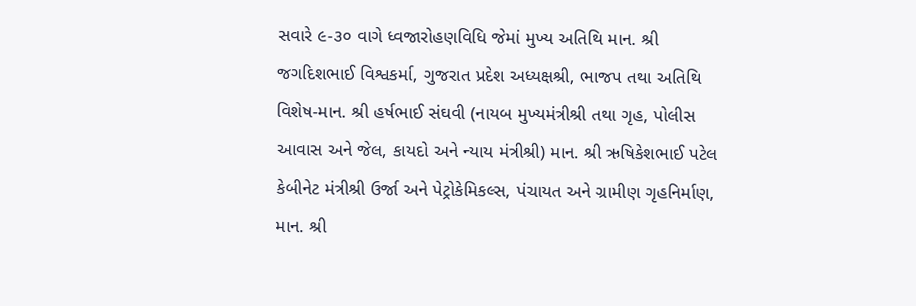સવારે ૯-૩૦ વાગે ધ્વજારોહણવિધિ જેમાં મુખ્ય અતિથિ માન. શ્રી જગદિશભાઈ વિશ્વકર્મા, ગુજરાત પ્રદેશ અધ્યક્ષશ્રી, ભાજપ તથા અતિથિ વિશેષ-માન. શ્રી હર્ષભાઈ સંઘવી (નાયબ મુખ્યમંત્રીશ્રી તથા ગૃહ, પોલીસ આવાસ અને જેલ, કાયદો અને ન્યાય મંત્રીશ્રી) માન. શ્રી ઋષિકેશભાઈ પટેલ કેબીનેટ મંત્રીશ્રી ઉર્જા અને પેટ્રોકેમિકલ્સ, પંચાયત અને ગ્રામીણ ગૃહનિર્માણ, માન. શ્રી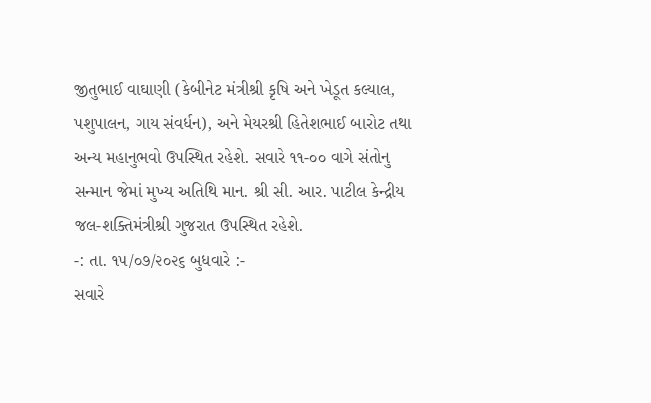જીતુભાઈ વાઘાણી (કેબીનેટ મંત્રીશ્રી કૃષિ અને ખેડૂત કલ્યાલ, પશુપાલન, ગાય સંવર્ધન), અને મેયરશ્રી હિતેશભાઈ બારોટ તથા અન્ય મહાનુભવો ઉપસ્થિત રહેશે. સવારે ૧૧-૦૦ વાગે સંતોનુ સન્માન જેમાં મુખ્ય અતિથિ માન. શ્રી સી. આર. પાટીલ કેન્દ્રીય જલ-શક્તિમંત્રીશ્રી ગુજરાત ઉપસ્થિત રહેશે.
-: તા. ૧૫/૦૭/૨૦૨૬ બુધવારે :-
સવારે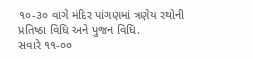૧૦-૩૦ વાગે મંદિર પાંગણમાં ત્રણેય રથોની પ્રતિષ્ઠા વિધિ અને પુજન વિધિ.
સવારે ૧૧-૦૦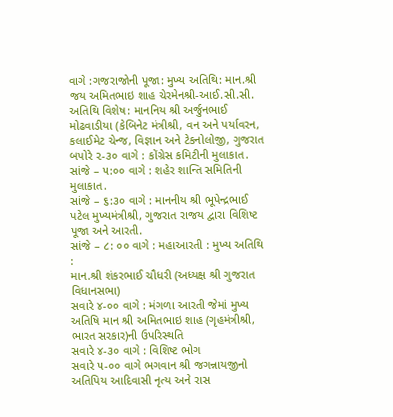વાગે :ગજરાજોની પૂજા: મુખ્ય અતિથિ: માન.શ્રી જય અમિતભાઇ શાહ ચેરમેનશ્રી-આઈ.સી.સી.
અતિથિ વિશેષ: માનનિય શ્રી અર્જુનભાઈ મોઢવાડીયા (કેબિનેટ મંત્રીશ્રી, વન અને પર્યાવરન, કલાઈમેટ ચેન્જ, વિજ્ઞાન અને ટેકનોલોજી, ગુજરાત
બપોરે ૨-૩૦ વાગે : કોંગ્રેસ કમિટીની મુલાકાત.
સાંજે – ૫:૦૦ વાગે : શહેર શાન્તિ સમિતિની મુલાકાત.
સાંજે – ૬:૩૦ વાગે : માનનીય શ્રી ભૂપેન્દ્રભાઈ પટેલ મુખ્યમંત્રીશ્રી, ગુજરાત રાજય દ્વારા વિશિષ્ટ પૂજા અને આરતી.
સાંજે – ૮: ૦૦ વાગે : મહાઆરતી : મુખ્ય અતિથિ :
માન.શ્રી શંકરભાઈ ચૌધરી (અધ્યક્ષ શ્રી ગુજરાત વિધાનસભા)
સવારે ૪-૦૦ વાગે : મંગળા આરતી જેમાં મુખ્ય અતિષિ માન શ્રી અમિતભાઇ શાહ (ગૃહમંત્રીશ્રી, ભારત સરકાર)ની ઉપરિસ્થતિ
સવારે ૪-૩૦ વાગે : વિશિષ્ટ ભોગ
સવારે ૫-૦૦ વાગે ભગવાન શ્રી જગન્નાયજીનો અતિપિય આદિવાસી નૃત્ય અને રાસ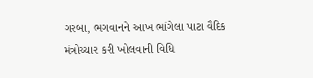ગરબા, ભગવાનને આખ ભાંગેલા પાટા વૈદિક મંત્રોચ્ચાર કરી ખોલવાની વિધિ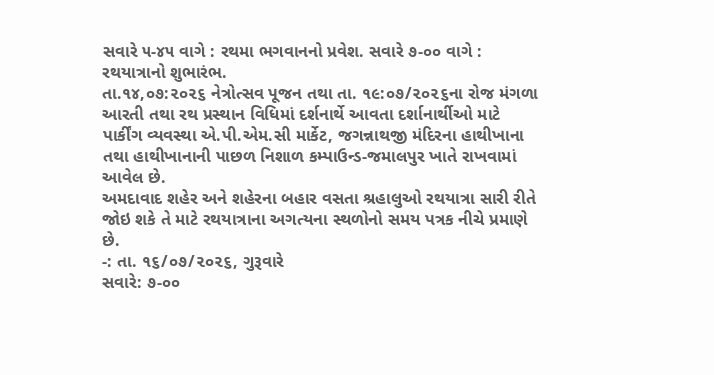સવારે ૫-૪૫ વાગે : રથમા ભગવાનનો પ્રવેશ. સવારે ૭-૦૦ વાગે : રથયાત્રાનો શુભારંભ.
તા.૧૪,૦૭:૨૦૨૬ નેત્રોત્સવ પૂજન તથા તા. ૧૯:૦૭/૨૦૨૬ના રોજ મંગળા આરતી તથા રથ પ્રસ્થાન વિધિમાં દર્શનાર્થે આવતા દર્શાનાર્થીઓ માટે પાર્કીંગ વ્યવસ્થા એ.પી.એમ.સી માર્કેટ, જગન્નાથજી મંદિરના હાથીખાના તથા હાથીખાનાની પાછળ નિશાળ કમ્પાઉન્ડ-જમાલપુર ખાતે રાખવામાં આવેલ છે.
અમદાવાદ શહેર અને શહેરના બહાર વસતા શ્રહાલુઓ રથયાત્રા સારી રીતે જોઇ શકે તે માટે રથયાત્રાના અગત્યના સ્થળોનો સમય પત્રક નીચે પ્રમાણે છે.
-: તા. ૧૬/૦૭/૨૦૨૬, ગુરૂવારે
સવારે: ૭-૦૦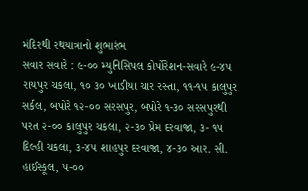મંદિરથી રથયાત્રાનો શુભારંભ
સવાર સવારે : ૯-૦૦ મ્યુનિસિપલ કોર્પોરેશન-સવારે ૯-૪૫ રાયપુર ચકલા, ૧૦ ૩૦ ખાડીયા ચાર રસ્તા, ૧૧-૧૫ કાલુપુર સર્કલ, બપોરે ૧૨-૦૦ સરસપુર, બપોરે ૧-૩૦ સરસપુરથી પરત ૨-૦૦ કાલુપુર ચકલા, ૨-૩૦ પ્રેમ દરવાજા, ૩- ૧૫ દિલ્હી ચકલા, ૩-૪૫ શાહપુર દરવાજા, ૪-૩૦ આર. સી. હાઈસ્કૂલ, ૫-૦૦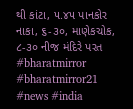થી કાંટા, ૫.૪૫ પાનકોર નાકા, ૬-૩૦, માણેકચોક, ૮-૩૦ નીજ મંદિરે પરત
#bharatmirror #bharatmirror21 #news #india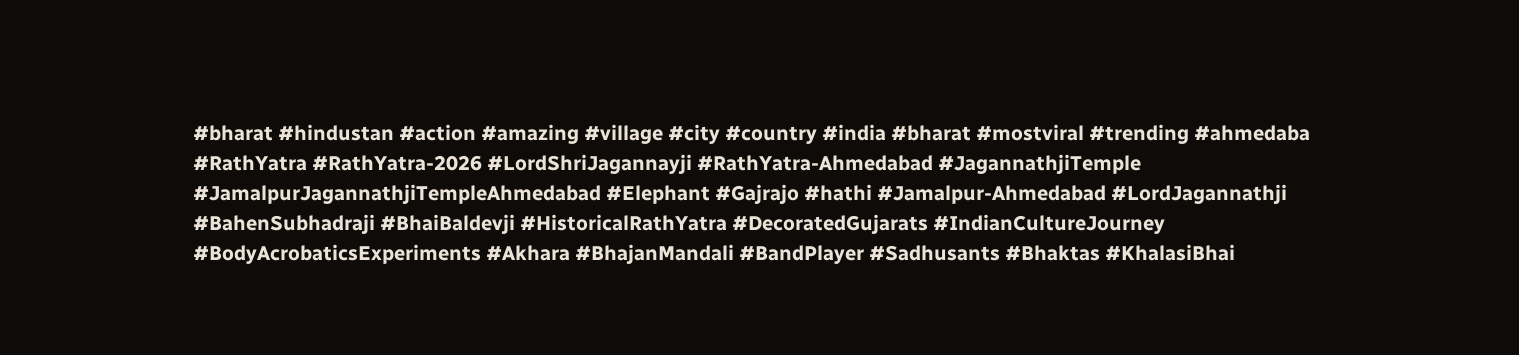#bharat #hindustan #action #amazing #village #city #country #india #bharat #mostviral #trending #ahmedaba #RathYatra #RathYatra-2026 #LordShriJagannayji #RathYatra-Ahmedabad #JagannathjiTemple #JamalpurJagannathjiTempleAhmedabad #Elephant #Gajrajo #hathi #Jamalpur-Ahmedabad #LordJagannathji #BahenSubhadraji #BhaiBaldevji #HistoricalRathYatra #DecoratedGujarats #IndianCultureJourney #BodyAcrobaticsExperiments #Akhara #BhajanMandali #BandPlayer #Sadhusants #Bhaktas #KhalasiBhai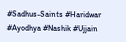#Sadhus-Saints #Haridwar #Ayodhya #Nashik #Ujjain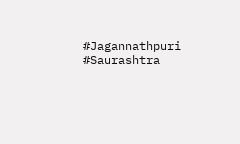#Jagannathpuri #Saurashtra